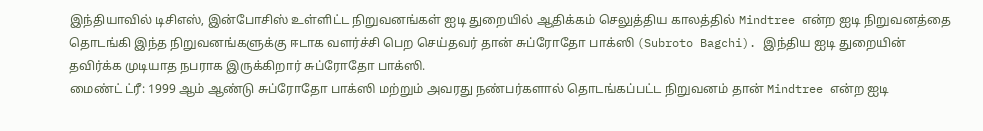இந்தியாவில் டிசிஎஸ், இன்போசிஸ் உள்ளிட்ட நிறுவனங்கள் ஐடி துறையில் ஆதிக்கம் செலுத்திய காலத்தில் Mindtree என்ற ஐடி நிறுவனத்தை தொடங்கி இந்த நிறுவனங்களுக்கு ஈடாக வளர்ச்சி பெற செய்தவர் தான் சுப்ரோதோ பாக்ஸி (Subroto Bagchi). இந்திய ஐடி துறையின் தவிர்க்க முடியாத நபராக இருக்கிறார் சுப்ரோதோ பாக்ஸி.
மைண்ட் ட்ரீ: 1999 ஆம் ஆண்டு சுப்ரோதோ பாக்ஸி மற்றும் அவரது நண்பர்களால் தொடங்கப்பட்ட நிறுவனம் தான் Mindtree என்ற ஐடி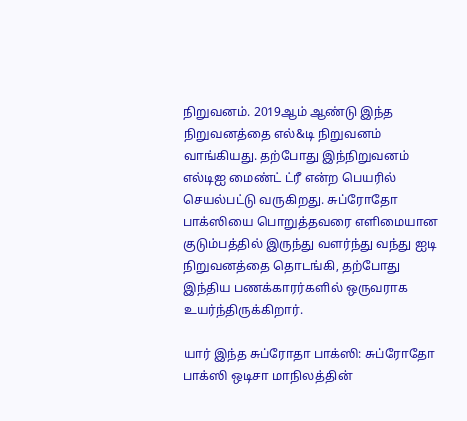நிறுவனம். 2019ஆம் ஆண்டு இந்த நிறுவனத்தை எல்&டி நிறுவனம் வாங்கியது. தற்போது இந்நிறுவனம் எல்டிஐ மைண்ட் ட்ரீ என்ற பெயரில் செயல்பட்டு வருகிறது. சுப்ரோதோ பாக்ஸியை பொறுத்தவரை எளிமையான குடும்பத்தில் இருந்து வளர்ந்து வந்து ஐடி நிறுவனத்தை தொடங்கி, தற்போது இந்திய பணக்காரர்களில் ஒருவராக உயர்ந்திருக்கிறார்.

யார் இந்த சுப்ரோதா பாக்ஸி: சுப்ரோதோ பாக்ஸி ஒடிசா மாநிலத்தின்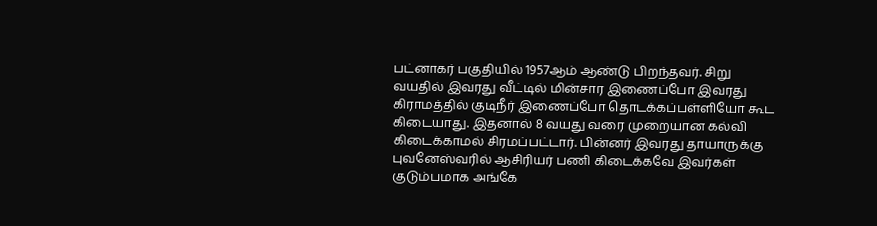பட்னாகர் பகுதியில் 1957ஆம் ஆண்டு பிறந்தவர். சிறு வயதில் இவரது வீட்டில் மின்சார இணைப்போ இவரது கிராமத்தில் குடிநீர் இணைப்போ தொடக்கப்பள்ளியோ கூட கிடையாது. இதனால் 8 வயது வரை முறையான கல்வி கிடைக்காமல் சிரமப்பட்டார். பின்னர் இவரது தாயாருக்கு புவனேஸ்வரில் ஆசிரியர் பணி கிடைக்கவே இவர்கள் குடும்பமாக அங்கே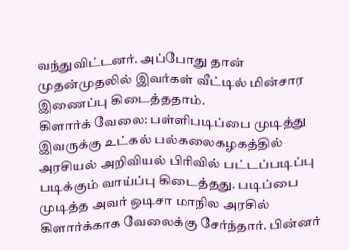வந்துவிட்டனர். அப்போது தான் முதன்முதலில் இவர்கள் வீட்டில் மின்சார இணைப்பு கிடைத்ததாம்.
கிளார்க் வேலை: பள்ளிபடிப்பை முடித்து இவருக்கு உட்கல் பல்கலைகழகத்தில் அரசியல் அறிவியல் பிரிவில் பட்டப்படிப்பு படிக்கும் வாய்ப்பு கிடைத்தது. படிப்பை முடித்த அவர் ஒடிசா மாநில அரசில் கிளார்க்காக வேலைக்கு சேர்ந்தார். பின்னர்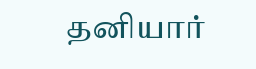தனியார்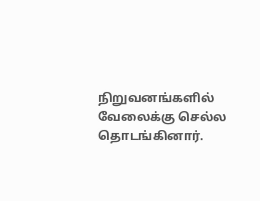நிறுவனங்களில் வேலைக்கு செல்ல தொடங்கினார்.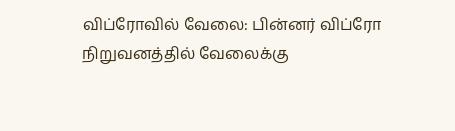விப்ரோவில் வேலை: பின்னர் விப்ரோ நிறுவனத்தில் வேலைக்கு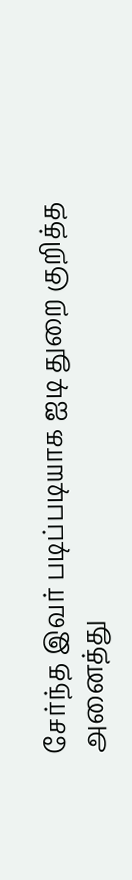சேர்ந்த இவர் படிப்படியாக ஐடி துறை குறித்த அனைத்து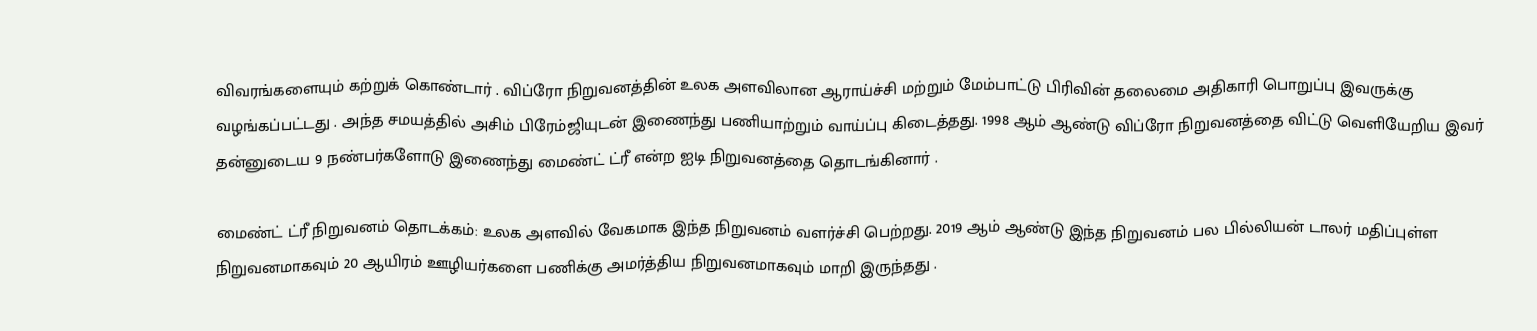விவரங்களையும் கற்றுக் கொண்டார் . விப்ரோ நிறுவனத்தின் உலக அளவிலான ஆராய்ச்சி மற்றும் மேம்பாட்டு பிரிவின் தலைமை அதிகாரி பொறுப்பு இவருக்கு வழங்கப்பட்டது . அந்த சமயத்தில் அசிம் பிரேம்ஜியுடன் இணைந்து பணியாற்றும் வாய்ப்பு கிடைத்தது. 1998 ஆம் ஆண்டு விப்ரோ நிறுவனத்தை விட்டு வெளியேறிய இவர் தன்னுடைய 9 நண்பர்களோடு இணைந்து மைண்ட் ட்ரீ என்ற ஐடி நிறுவனத்தை தொடங்கினார் .

மைண்ட் ட்ரீ நிறுவனம் தொடக்கம்: உலக அளவில் வேகமாக இந்த நிறுவனம் வளர்ச்சி பெற்றது. 2019 ஆம் ஆண்டு இந்த நிறுவனம் பல பில்லியன் டாலர் மதிப்புள்ள நிறுவனமாகவும் 20 ஆயிரம் ஊழியர்களை பணிக்கு அமர்த்திய நிறுவனமாகவும் மாறி இருந்தது .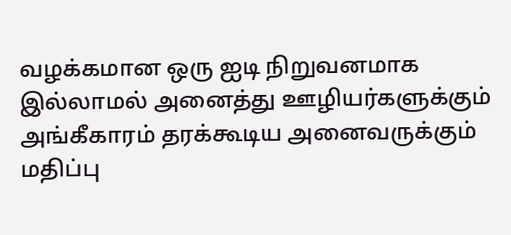வழக்கமான ஒரு ஐடி நிறுவனமாக இல்லாமல் அனைத்து ஊழியர்களுக்கும் அங்கீகாரம் தரக்கூடிய அனைவருக்கும் மதிப்பு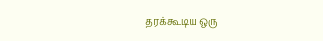தரக்கூடிய ஒரு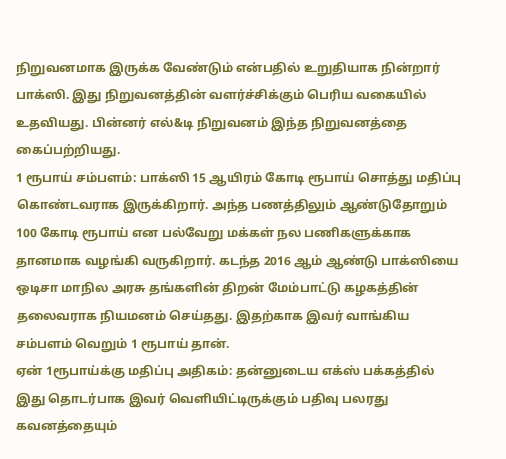நிறுவனமாக இருக்க வேண்டும் என்பதில் உறுதியாக நின்றார் பாக்ஸி. இது நிறுவனத்தின் வளர்ச்சிக்கும் பெரிய வகையில் உதவியது. பின்னர் எல்&டி நிறுவனம் இந்த நிறுவனத்தை கைப்பற்றியது.
1 ரூபாய் சம்பளம்: பாக்ஸி 15 ஆயிரம் கோடி ரூபாய் சொத்து மதிப்பு கொண்டவராக இருக்கிறார். அந்த பணத்திலும் ஆண்டுதோறும் 100 கோடி ரூபாய் என பல்வேறு மக்கள் நல பணிகளுக்காக தானமாக வழங்கி வருகிறார். கடந்த 2016 ஆம் ஆண்டு பாக்ஸியை ஒடிசா மாநில அரசு தங்களின் திறன் மேம்பாட்டு கழகத்தின் தலைவராக நியமனம் செய்தது. இதற்காக இவர் வாங்கிய சம்பளம் வெறும் 1 ரூபாய் தான்.
ஏன் 1ரூபாய்க்கு மதிப்பு அதிகம்: தன்னுடைய எக்ஸ் பக்கத்தில் இது தொடர்பாக இவர் வெளியிட்டிருக்கும் பதிவு பலரது கவனத்தையும்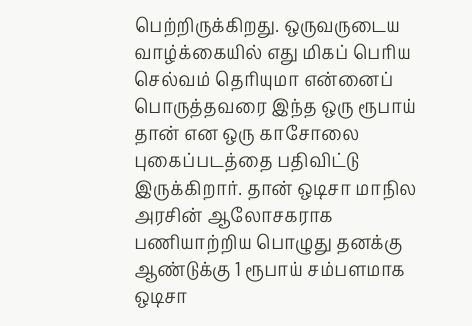பெற்றிருக்கிறது. ஒருவருடைய வாழ்க்கையில் எது மிகப் பெரிய செல்வம் தெரியுமா என்னைப் பொருத்தவரை இந்த ஒரு ரூபாய் தான் என ஒரு காசோலை புகைப்படத்தை பதிவிட்டு இருக்கிறார். தான் ஒடிசா மாநில அரசின் ஆலோசகராக பணியாற்றிய பொழுது தனக்கு ஆண்டுக்கு 1 ரூபாய் சம்பளமாக ஒடிசா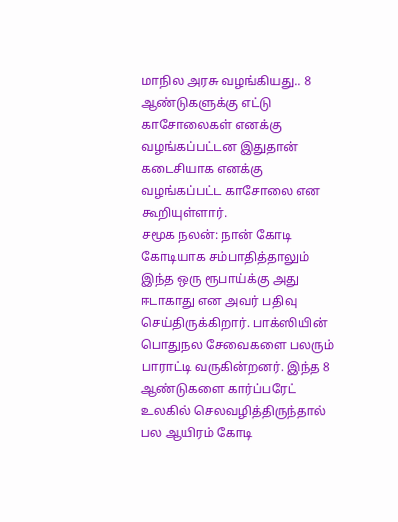மாநில அரசு வழங்கியது.. 8 ஆண்டுகளுக்கு எட்டு காசோலைகள் எனக்கு வழங்கப்பட்டன இதுதான் கடைசியாக எனக்கு வழங்கப்பட்ட காசோலை என கூறியுள்ளார்.
சமூக நலன்: நான் கோடி கோடியாக சம்பாதித்தாலும் இந்த ஒரு ரூபாய்க்கு அது ஈடாகாது என அவர் பதிவு செய்திருக்கிறார். பாக்ஸியின் பொதுநல சேவைகளை பலரும் பாராட்டி வருகின்றனர். இந்த 8 ஆண்டுகளை கார்ப்பரேட் உலகில் செலவழித்திருந்தால் பல ஆயிரம் கோடி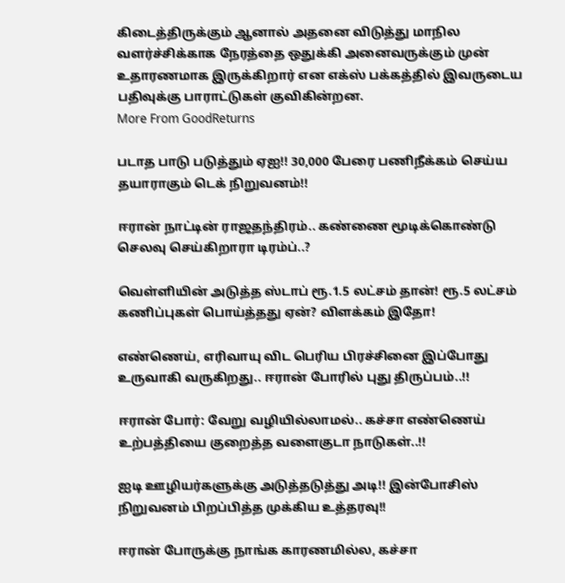கிடைத்திருக்கும் ஆனால் அதனை விடுத்து மாநில வளர்ச்சிக்காக நேரத்தை ஒதுக்கி அனைவருக்கும் முன் உதாரணமாக இருக்கிறார் என எக்ஸ் பக்கத்தில் இவருடைய பதிவுக்கு பாராட்டுகள் குவிகின்றன.
More From GoodReturns

படாத பாடு படுத்தும் ஏஐ!! 30,000 பேரை பணிநீக்கம் செய்ய தயாராகும் டெக் நிறுவனம்!!

ஈரான் நாட்டின் ராஜதந்திரம்.. கண்ணை மூடிக்கொண்டு செலவு செய்கிறாரா டிரம்ப்..?

வெள்ளியின் அடுத்த ஸ்டாப் ரூ.1.5 லட்சம் தான்! ரூ.5 லட்சம் கணிப்புகள் பொய்த்தது ஏன்? விளக்கம் இதோ!

எண்ணெய், எரிவாயு விட பெரிய பிரச்சினை இப்போது உருவாகி வருகிறது.. ஈரான் போரில் புது திருப்பம்..!!

ஈரான் போர்: வேறு வழியில்லாமல்.. கச்சா எண்ணெய் உற்பத்தியை குறைத்த வளைகுடா நாடுகள்..!!

ஐடி ஊழியர்களுக்கு அடுத்தடுத்து அடி!! இன்போசிஸ் நிறுவனம் பிறப்பித்த முக்கிய உத்தரவு!!

ஈரான் போருக்கு நாங்க காரணமில்ல, கச்சா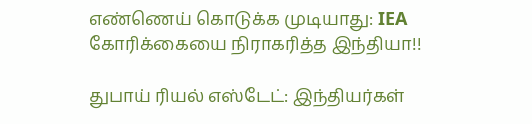எண்ணெய் கொடுக்க முடியாது: IEA கோரிக்கையை நிராகரித்த இந்தியா!!

துபாய் ரியல் எஸ்டேட்: இந்தியர்கள்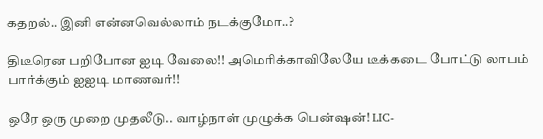கதறல்.. இனி என்னவெல்லாம் நடக்குமோ..?

திடீரென பறிபோன ஐடி வேலை!! அமெரிக்காவிலேயே டீக்கடை போட்டு லாபம் பார்க்கும் ஐஐடி மாணவர்!!

ஒரே ஒரு முறை முதலீடு.. வாழ்நாள் முழுக்க பென்ஷன்! LIC-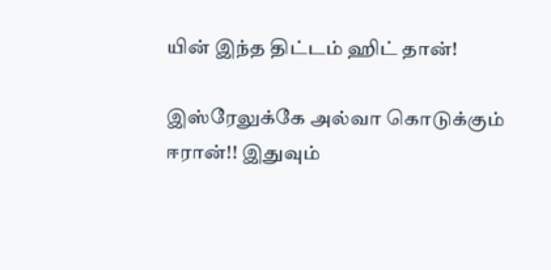யின் இந்த திட்டம் ஹிட் தான்!

இஸ்ரேலுக்கே அல்வா கொடுக்கும் ஈரான்!! இதுவும்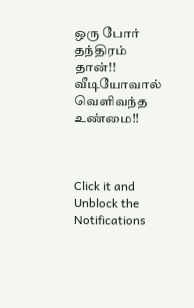ஒரு போர் தந்திரம் தான்!! வீடியோவால் வெளிவந்த உண்மை!!



Click it and Unblock the Notifications